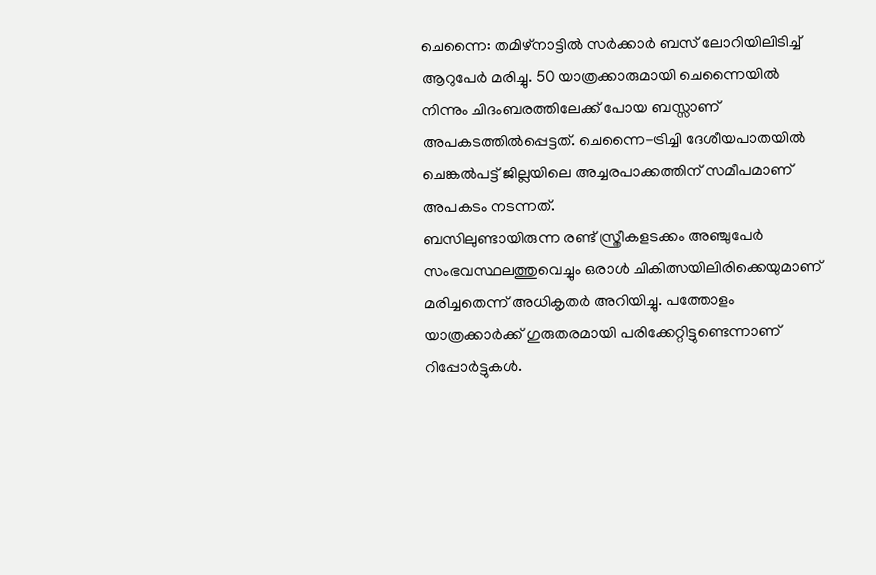ചെന്നൈ: തമിഴ്നാട്ടിൽ സർക്കാർ ബസ് ലോറിയിലിടിച്ച് ആറുപേർ മരിച്ചു. 50 യാത്രക്കാരുമായി ചെന്നൈയിൽ നിന്നും ചിദംബരത്തിലേക്ക് പോയ ബസ്സാണ് അപകടത്തിൽപ്പെട്ടത്. ചെന്നൈ-ട്രിച്ചി ദേശീയപാതയിൽ ചെങ്കൽപട്ട് ജില്ലയിലെ അച്ചരപാക്കത്തിന് സമീപമാണ് അപകടം നടന്നത്.
ബസിലുണ്ടായിരുന്ന രണ്ട് സ്ത്രീകളടക്കം അഞ്ചുപേർ സംഭവസ്ഥലത്തുവെച്ചും ഒരാൾ ചികിത്സയിലിരിക്കെയുമാണ് മരിച്ചതെന്ന് അധികൃതർ അറിയിച്ചു. പത്തോളം യാത്രക്കാർക്ക് ഗുരുതരമായി പരിക്കേറ്റിട്ടുണ്ടെന്നാണ് റിപ്പോർട്ടുകൾ.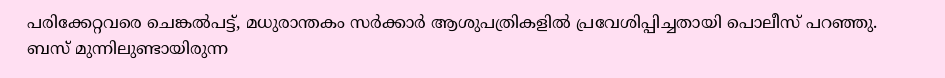പരിക്കേറ്റവരെ ചെങ്കൽപട്ട്, മധുരാന്തകം സർക്കാർ ആശുപത്രികളിൽ പ്രവേശിപ്പിച്ചതായി പൊലീസ് പറഞ്ഞു.
ബസ് മുന്നിലുണ്ടായിരുന്ന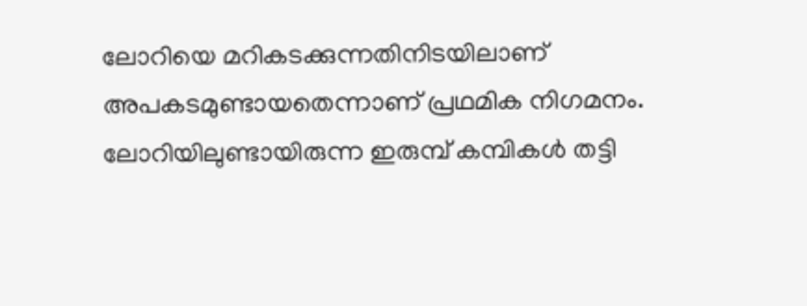ലോറിയെ മറികടക്കുന്നതിനിടയിലാണ് അപകടമുണ്ടായതെന്നാണ് പ്രഥമിക നിഗമനം. ലോറിയിലുണ്ടായിരുന്ന ഇരുമ്പ് കമ്പികൾ തട്ടി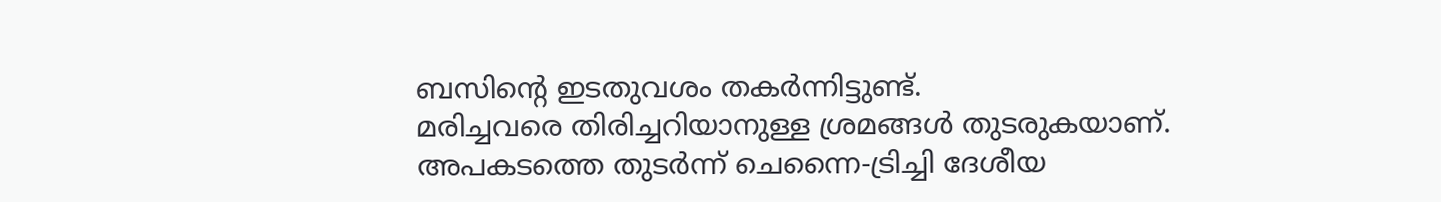ബസിന്റെ ഇടതുവശം തകർന്നിട്ടുണ്ട്.
മരിച്ചവരെ തിരിച്ചറിയാനുള്ള ശ്രമങ്ങൾ തുടരുകയാണ്. അപകടത്തെ തുടർന്ന് ചെന്നൈ-ട്രിച്ചി ദേശീയ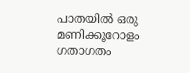പാതയിൽ ഒരു മണിക്കൂറോളം ഗതാഗതം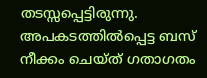തടസ്സപ്പെട്ടിരുന്നു. അപകടത്തിൽപ്പെട്ട ബസ് നീക്കം ചെയ്ത് ഗതാഗതം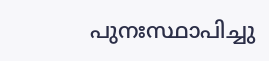പുനഃസ്ഥാപിച്ചു